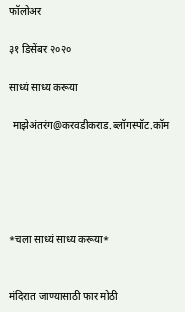फॉलोअर

३१ डिसेंबर २०२०

साध्यं साध्य करूया

 माझेअंतरंग@करवडीकराड.ब्लॉगस्पॉट.कॉम





*चला साध्यं साध्य करूया*


मंदिरात जाण्यासाठी फार मोठी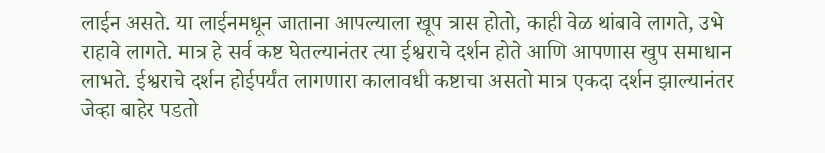लाईन असते. या लाईनमधून जाताना आपल्याला खूप त्रास होतो, काही वेळ थांबावे लागते, उभे राहावे लागते. मात्र हे सर्व कष्ट घेतल्यानंतर त्या ईश्वराचे दर्शन होते आणि आपणास खुप समाधान लाभते. ईश्वराचे दर्शन होईपर्यंत लागणारा कालावधी कष्टाचा असतो मात्र एकदा दर्शन झाल्यानंतर जेव्हा बाहेर पडतो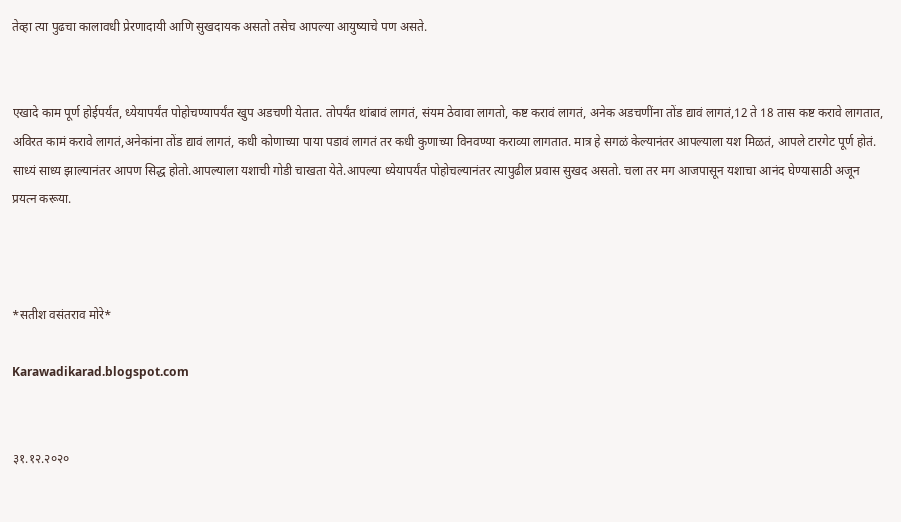तेव्हा त्या पुढचा कालावधी प्रेरणादायी आणि सुखदायक असतो तसेच आपल्या आयुष्याचे पण असते.


एखादे काम पूर्ण होईपर्यंत, ध्येयापर्यंत पोहोचण्यापर्यंत खुप अडचणी येतात. तोपर्यंत थांबावं लागतं, संयम ठेवावा लागतो, कष्ट करावं लागतं, अनेक अडचणींना तोंड द्यावं लागतं,12 ते 18 तास कष्ट करावे लागतात, अविरत कामं करावे लागतं,अनेकांना तोंड द्यावं लागतं, कधी कोणाच्या पाया पडावं लागतं तर कधी कुणाच्या विनवण्या कराव्या लागतात. मात्र हे सगळं केल्यानंतर आपल्याला यश मिळतं, आपले टारगेट पूर्ण होतं. साध्यं साध्य झाल्यानंतर आपण सिद्ध होतो.आपल्याला यशाची गोडी चाखता येते.आपल्या ध्येयापर्यंत पोहोचल्यानंतर त्यापुढील प्रवास सुखद असतो. चला तर मग आजपासून यशाचा आनंद घेण्यासाठी अजून प्रयत्न करूया.



*सतीश वसंतराव मोरे*

Karawadikarad.blogspot.com


३१.१२.२०२०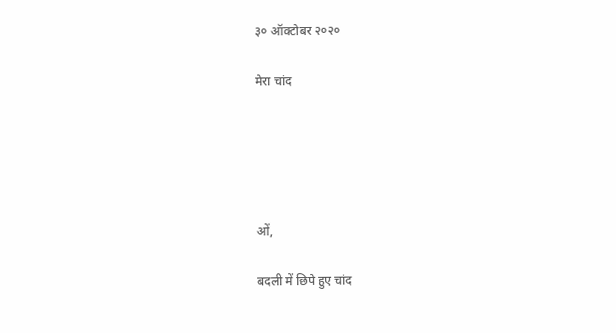३० ऑक्टोबर २०२०

मेरा चांद





ओं,

बदली में छिपे हुए चांद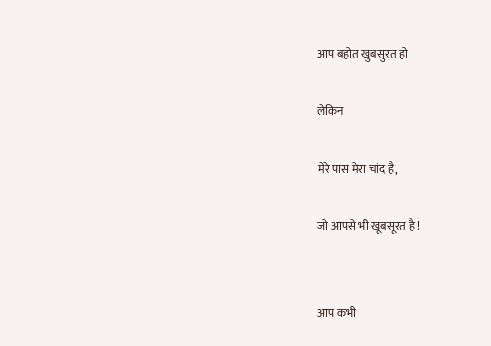आप बहोत खुबसुरत हो

लेकिन

मेरे पास मेरा चांद है,

जो आपसे भी खूबसूरत है !


आप कभी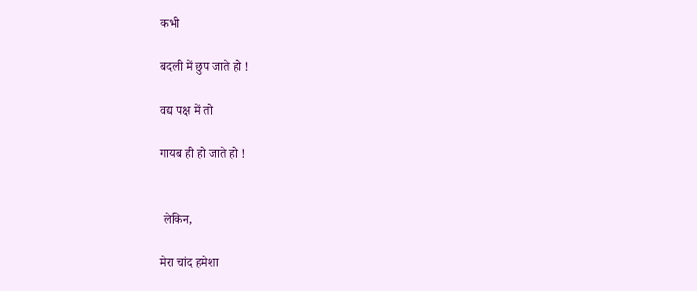कभी

बदली में छुप जाते हो !

वद्य पक्ष में तो

गायब ही हो जाते हो !


 लेकिन,

मेरा चांद हमेशा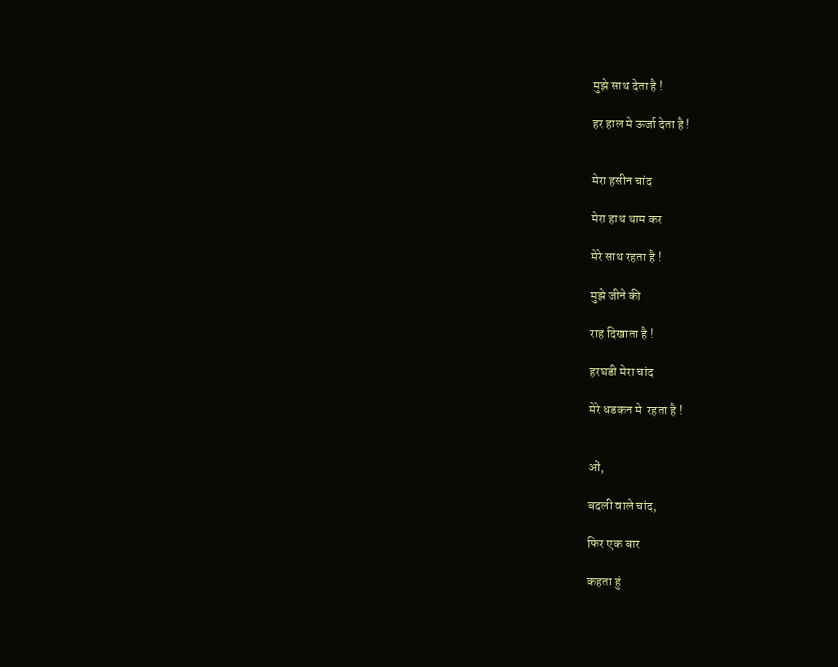मुझे साथ देता है !

हर हाल मे ऊर्जा देता है !


मेरा हसीन चांद

मेरा हाथ थाम कर

मेरे साथ रहता है !

मुझे जीने की

राह दिखाता है !

हरघडी मेरा चांद

मेरे धडकन मे  रहता है !


ओं,

बदली वाले चांद,

फिर एक बार

कहता हुं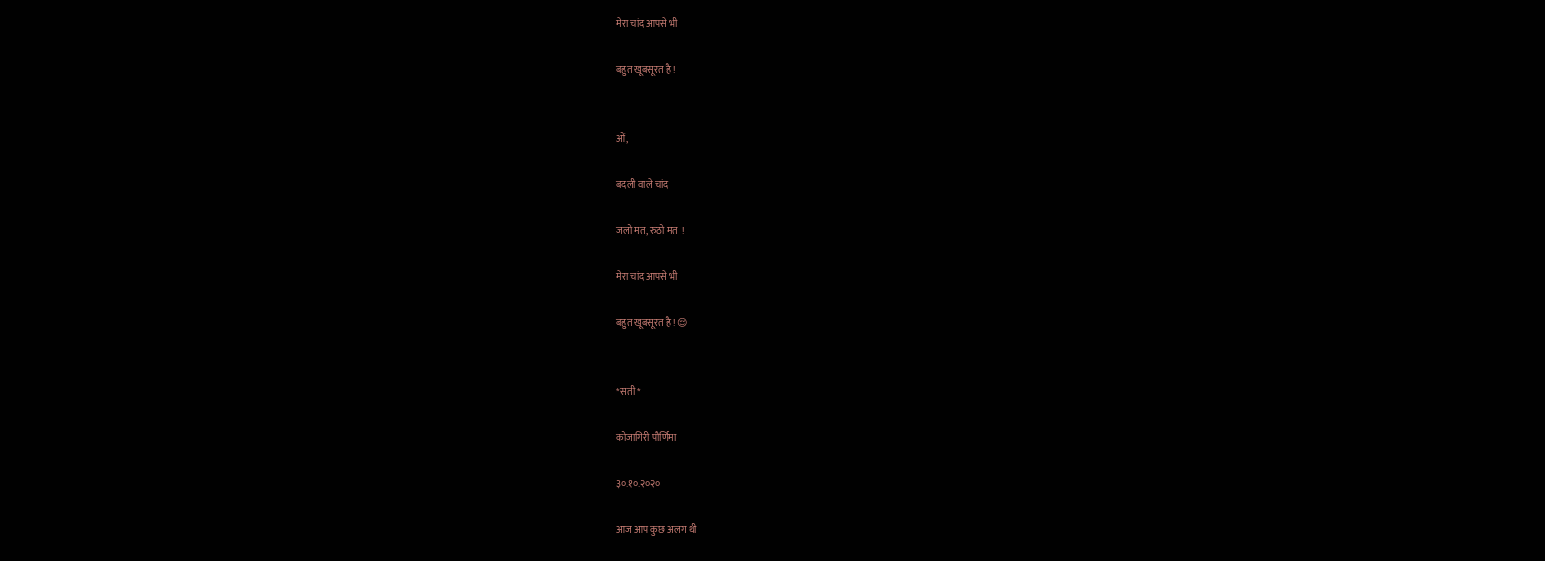मेरा चांद आपसे भी

बहुत खूबसूरत है !


ओं,

बदली वाले चांद

जलो मत, रुठो मत  !

मेरा चांद आपसे भी

बहुत खूबसूरत है ! 😌


*सती*

कोजागिरी पौर्णिमा

३०.१०.२०२०

आज आप कुछ अलग थी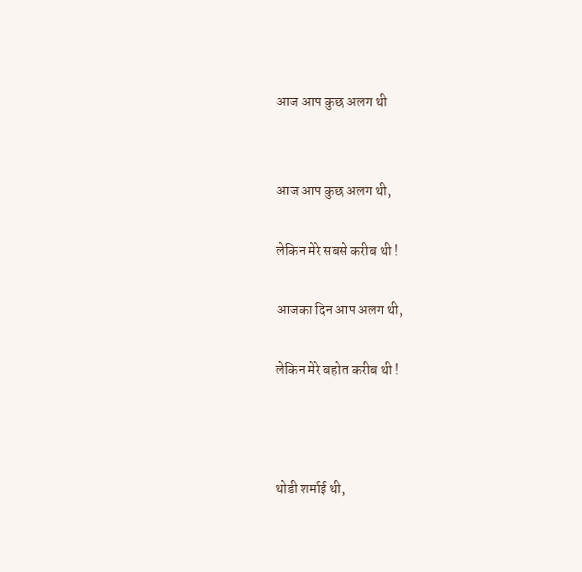आज आप कुछ अलग थी


आज आप कुछ अलग थी,

लेकिन मेरे सबसे करीब थी !

आजका दिन आप अलग थी,

लेकिन मेरे बहोत करीब थी !



थोडी शर्माई थी,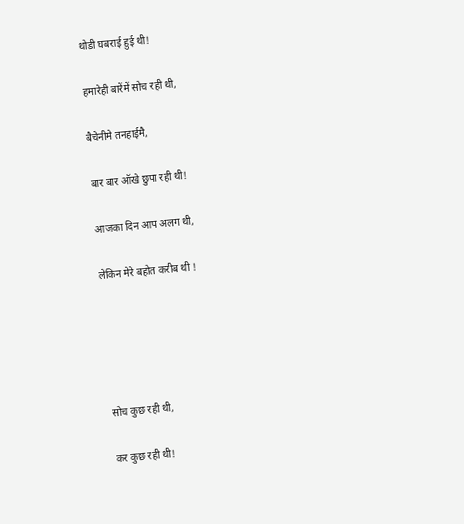थोडी घबराई हुई थी!

हमारेही बारेंमें सोच रही थी,

बैचेनीमे तनहाईमै,

बार बार ऑखे छुपा रही थी!

आजका दिन आप अलग थी,

लेकिन मेरे बहोत करीब थी !





सोच कुछ रही थी,

कर कुछ रही थी!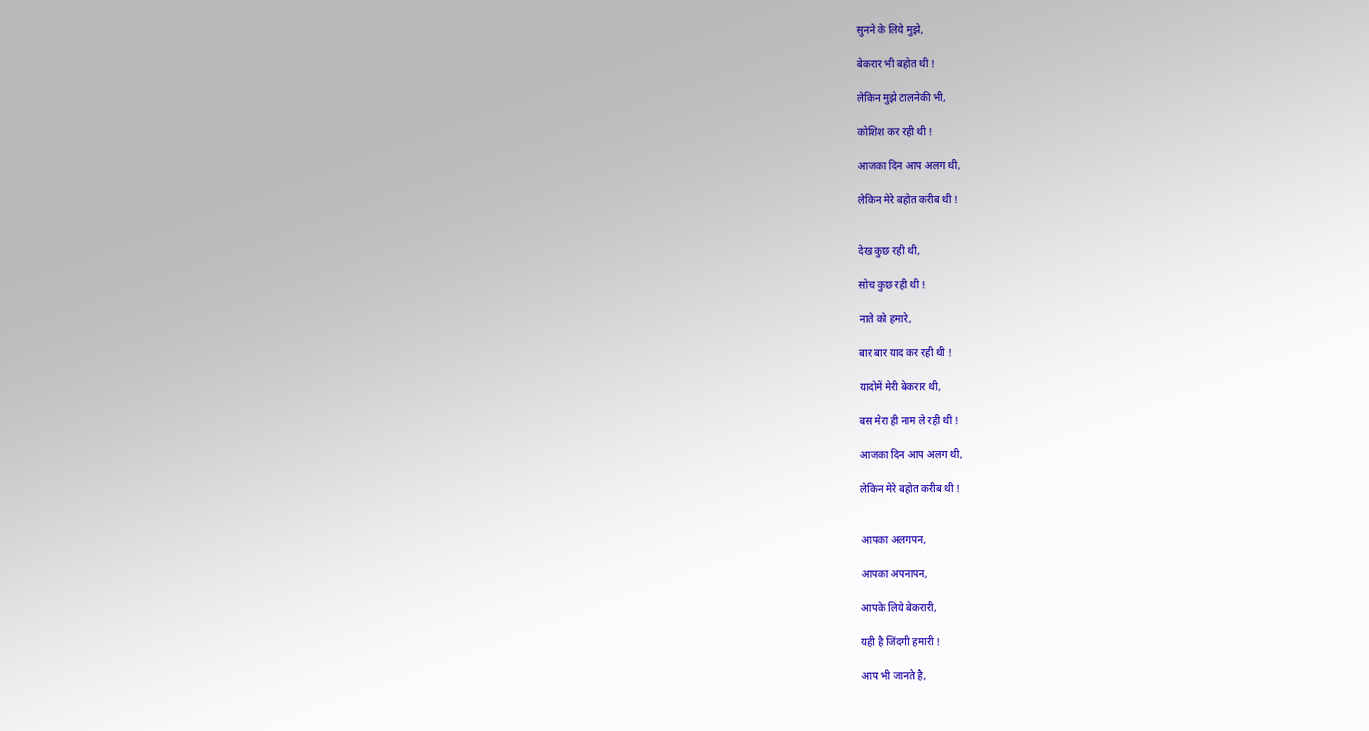सुनने के लिये मुझे,

बेकरार भी बहोत थी !

लेकिन मुझे टालनेकी भी,

कोशिश कर रही थी !

आजका दिन आप अलग थी,

लेकिन मेरे बहोत करीब थी !


देख कुछ रही थी,

सोच कुछ रही थी !

नाते को हमारे,

बार बार याद कर रही थी !

यादोमें मेरी बेकरार थी,

बस मेरा ही नाम ले रही थी !

आजका दिन आप अलग थी,

लेकिन मेरे बहोत करीब थी !


आपका अलगपन,

आपका अपनापन,

आपके लिये बेकरारी,

यही है जिंदगी हमारी !

आप भी जानते है,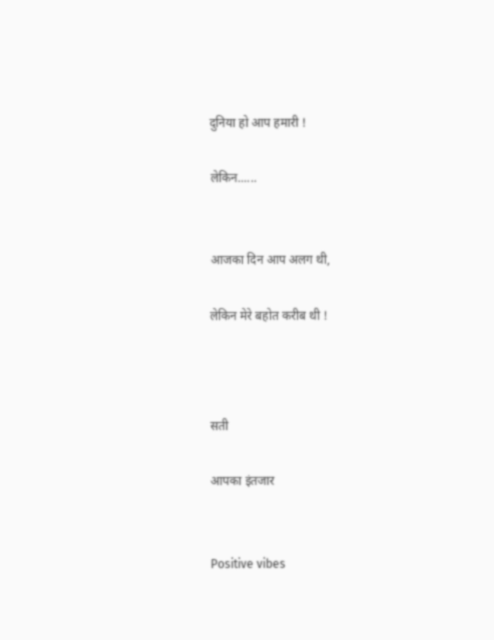दुनिया हो आप हमारी !

लेकिन......


आजका दिन आप अलग थी,

लेकिन मेरे बहोत करीब थी !



सती

आपका इंतजार


Positive vibes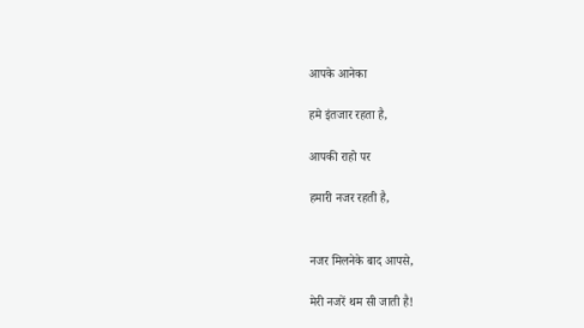आपके आनेका

हमे इंतजार रहता है,

आपकी राहो पर

हमारी नजर रहती है,


नजर मिलनेके बाद आपसे,

मेरी नजरें थम सी जाती है!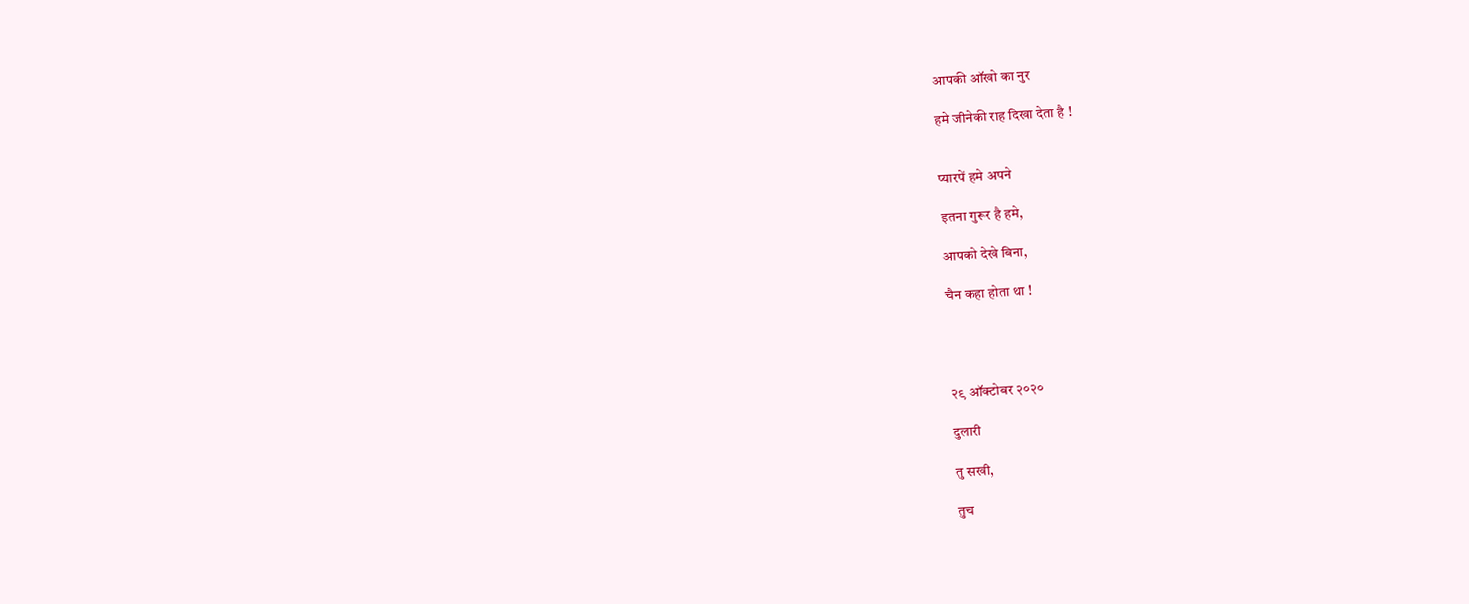आपकी ऑखो का नुर

हमे जीनेकी राह दिखा देता है !


प्यारपें हमे अपने

इतना गुरूर है हमे,

आपको देखे बिना,

चैन कहा होता था !




२९ ऑक्टोबर २०२०

दुलारी

तु सखी,

तुच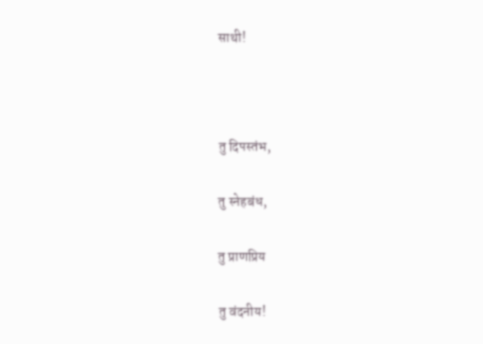साथी!



तु दिपस्तंभ,

तु स्नेहबंध,

तु प्राणप्रिय

तु वंदनीय!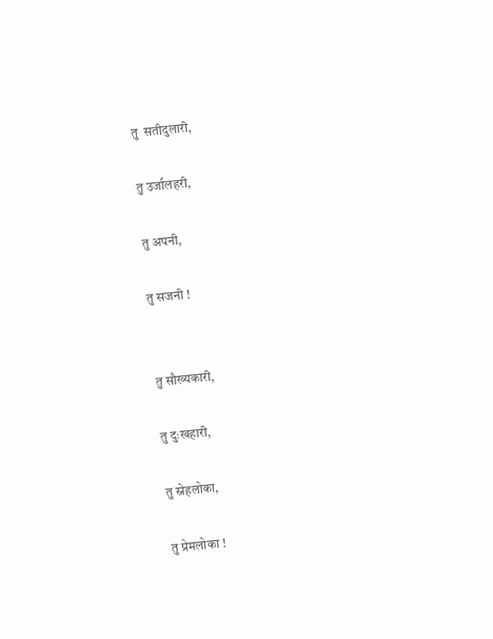तु  सतीदुलारी,

तु उर्जालहरी,

तु अपनी,

तु सजनी !


तु सौख्यकारी,

तु दुःखहारी,

तु स्नेहलोका,

तु प्रेमलोका !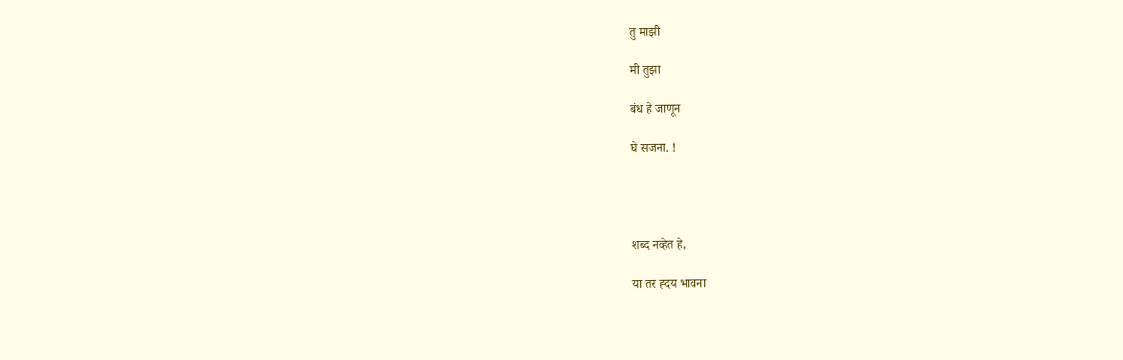तु माझी

मी तुझा

बंध हे जाणून

घे सजना. !




शब्द नव्हेत हे,

या तर ह्दय भावना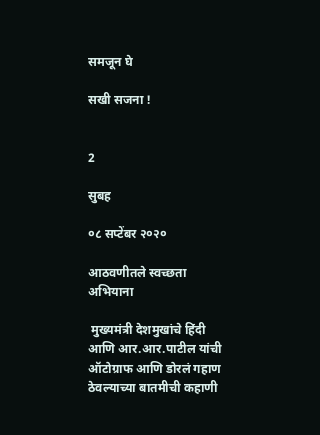समजून घे

सखी सजना !


2

सुबह

०८ सप्टेंबर २०२०

आठवणीतले स्वच्छता अभियाना

 मुख्यमंत्री देशमुखांचे हिंदी आणि आर.आर.पाटील यांची ऑटोग्राफ आणि डोरलं गहाण ठेवल्याच्या बातमीची कहाणी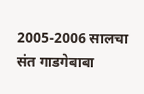2005-2006 सालचा संत गाडगेबाबा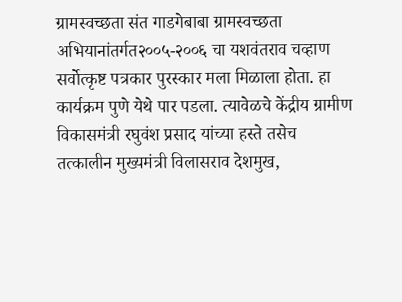ग्रामस्वच्छता संत गाडगेबाबा ग्रामस्वच्छता अभियानांतर्गत२००५-२००६ चा यशवंतराव चव्हाण सर्वोत्कृष्ट पत्रकार पुरस्कार मला मिळाला होता. हा कार्यक्रम पुणे येथे पार पडला. त्यावेळचे केंद्रीय ग्रामीण विकासमंत्री रघुवंश प्रसाद यांच्या हस्ते तसेच तत्कालीन मुख्यमंत्री विलासराव देशमुख,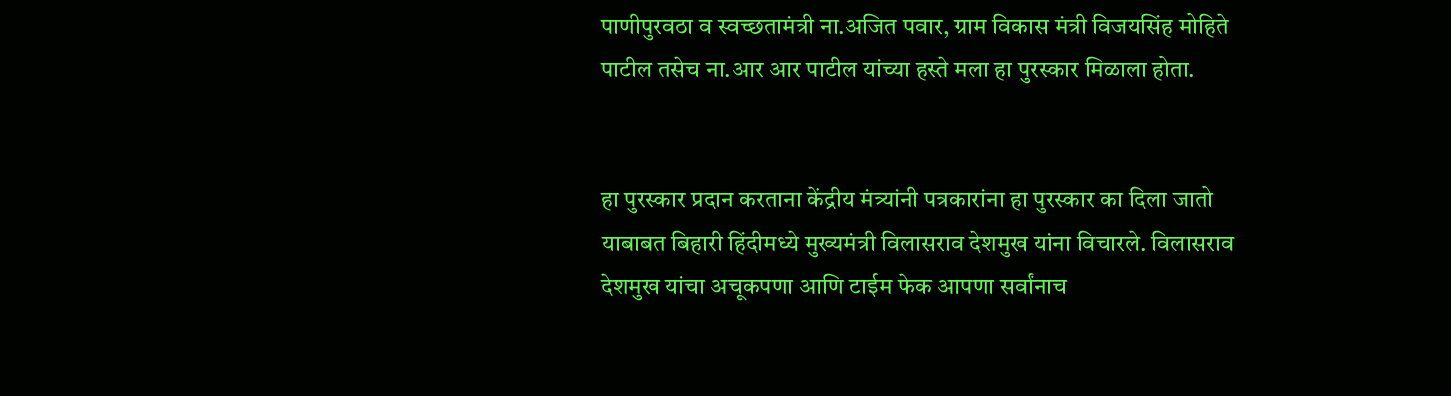पाणीपुरवठा व स्वच्छतामंत्री ना.अजित पवार, ग्राम विकास मंत्री विजयसिंह मोहिते पाटील तसेच ना.आर आर पाटील यांच्या हस्ते मला हा पुरस्कार मिळाला होता.


हा पुरस्कार प्रदान करताना केंद्रीय मंत्र्यांनी पत्रकारांना हा पुरस्कार का दिला जातो याबाबत बिहारी हिंदीमध्ये मुख्यमंत्री विलासराव देशमुख यांना विचारले. विलासराव देशमुख यांचा अचूकपणा आणि टाईम फेक आपणा सर्वांनाच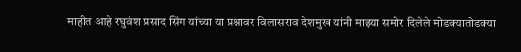माहीत आहे रघुवंश प्रसाद सिंग यांच्या या प्रश्नावर विलासराव देशमुख यांनी माझ्या समोर दिलेले मोडक्यातोडक्या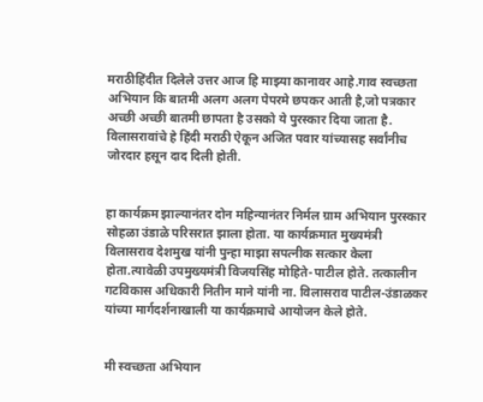मराठीहिंदीत दिलेले उत्तर आज हि माझ्या कानावर आहे.गाव स्वच्छता अभियान कि बातमी अलग अलग पेपरमे छपकर आती है,जो पत्रकार अच्छी अच्छी बातमी छापता है उसको ये पुरस्कार दिया जाता है. विलासरावांचे हे हिंदी मराठी ऐकून अजित पवार यांच्यासह सर्वांनीच जोरदार हसून दाद दिली होती.


हा कार्यक्रम झाल्यानंतर दोन महिन्यानंतर निर्मल ग्राम अभियान पुरस्कार सोहळा उंडाळे परिसरात झाला होता. या कार्यक्रमात मुख्यमंत्री विलासराव देशमुख यांनी पुन्हा माझा सपत्नीक सत्कार केला होता.त्यावेळी उपमुख्यमंत्री विजयसिंह मोहिते-पाटील होते. तत्कालीन गटविकास अधिकारी नितीन माने यांनी ना. विलासराव पाटील-उंडाळकर यांच्या मार्गदर्शनाखाली या कार्यक्रमाचे आयोजन केले होते.


मी स्वच्छता अभियान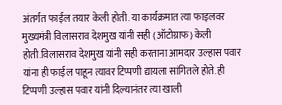अंतर्गत फाईल तयार केली होती. या कार्यक्रमात त्या फाइलवर मुख्यमंत्री विलासराव देशमुख यांनी सही (ऑटोग्राफ) केली होती.विलासराव देशमुख यांनी सही करताना आमदार उल्हास पवार यांना ही फाईल पाहून त्यावर टिप्पणी द्यायला सांगितले होते. ही टिप्पणी उल्हास पवार यांनी दिल्यानंतर त्या खाली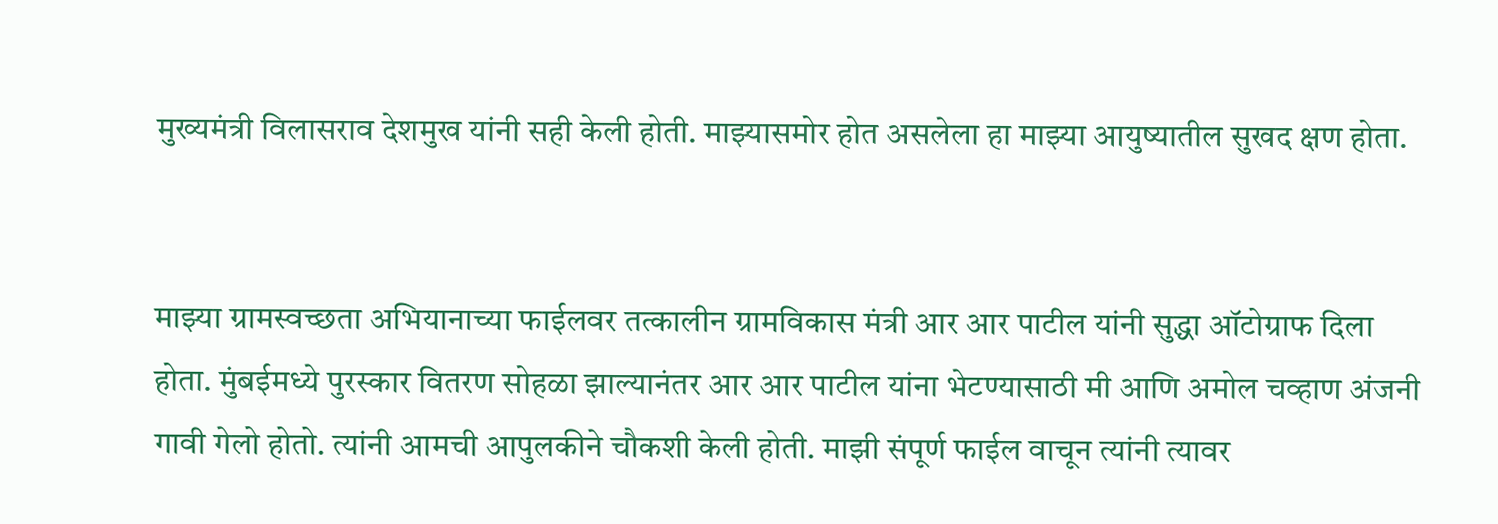मुख्यमंत्री विलासराव देशमुख यांनी सही केली होती. माझ्यासमोर होत असलेला हा माझ्या आयुष्यातील सुखद क्षण होता.


माझ्या ग्रामस्वच्छता अभियानाच्या फाईलवर तत्कालीन ग्रामविकास मंत्री आर आर पाटील यांनी सुद्धा ऑटोग्राफ दिला होता. मुंबईमध्ये पुरस्कार वितरण सोहळा झाल्यानंतर आर आर पाटील यांना भेटण्यासाठी मी आणि अमोल चव्हाण अंजनी गावी गेलो होतो. त्यांनी आमची आपुलकीने चौकशी केली होती. माझी संपूर्ण फाईल वाचून त्यांनी त्यावर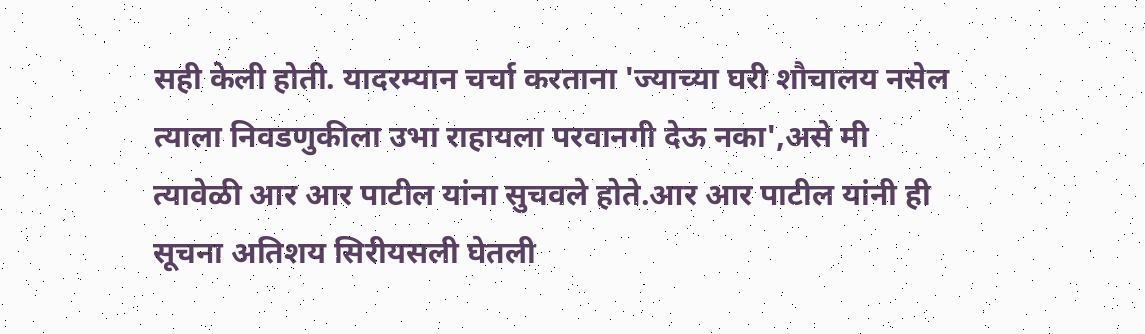सही केली होती. यादरम्यान चर्चा करताना 'ज्याच्या घरी शौचालय नसेल त्याला निवडणुकीला उभा राहायला परवानगी देऊ नका',असे मी त्यावेळी आर आर पाटील यांना सुचवले होते.आर आर पाटील यांनी ही सूचना अतिशय सिरीयसली घेतली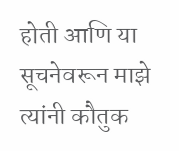होती आणि या सूचनेवरून माझे त्यांनी कौतुक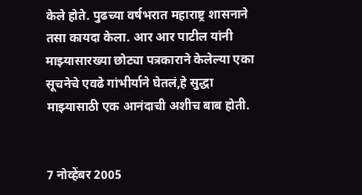केले होते. पुढच्या वर्षभरात महाराष्ट्र शासनाने तसा कायदा केला. आर आर पाटील यांनी माझ्यासारख्या छोट्या पत्रकाराने केलेल्या एका सूचनेचे एवढे गांभीर्याने घेतलं,हे सुद्धा माझ्यासाठी एक आनंदाची अशीच बाब होती.


7 नोव्हेंबर 2005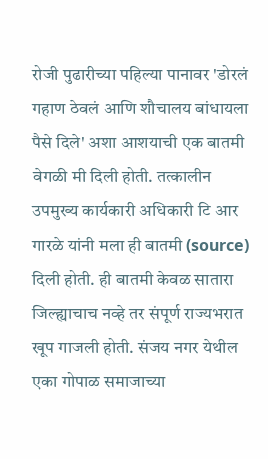रोजी पुढारीच्या पहिल्या पानावर 'डोरलं गहाण ठेवलं आणि शौचालय बांधायला पैसे दिले' अशा आशयाची एक बातमी वेगळी मी दिली होती. तत्कालीन उपमुख्य कार्यकारी अधिकारी टि आर गारळे यांनी मला ही बातमी (source) दिली होती. ही बातमी केवळ सातारा जिल्ह्याचाच नव्हे तर संपूर्ण राज्यभरात खूप गाजली होती. संजय नगर येथील एका गोपाळ समाजाच्या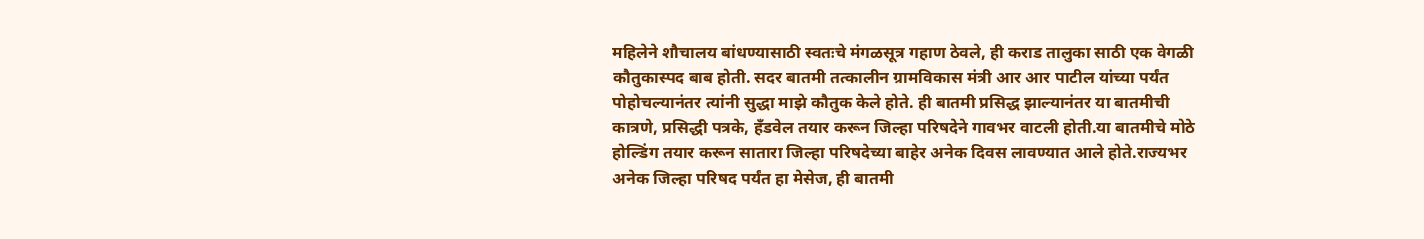महिलेने शौचालय बांधण्यासाठी स्वतःचे मंगळसूत्र गहाण ठेवले, ही कराड तालुका साठी एक वेगळी कौतुकास्पद बाब होती. सदर बातमी तत्कालीन ग्रामविकास मंत्री आर आर पाटील यांच्या पर्यंत पोहोचल्यानंतर त्यांनी सुद्धा माझे कौतुक केले होते. ही बातमी प्रसिद्ध झाल्यानंतर या बातमीची कात्रणे, प्रसिद्धी पत्रके, हँडवेल तयार करून जिल्हा परिषदेने गावभर वाटली होती.या बातमीचे मोठे होल्डिंग तयार करून सातारा जिल्हा परिषदेच्या बाहेर अनेक दिवस लावण्यात आले होते.राज्यभर अनेक जिल्हा परिषद पर्यंत हा मेसेज, ही बातमी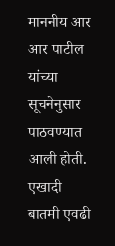माननीय आर आर पाटील यांच्या सूचनेनुसार पाठवण्यात आली होती. एखादी बातमी एवढी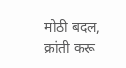मोठी बदल, क्रांती करू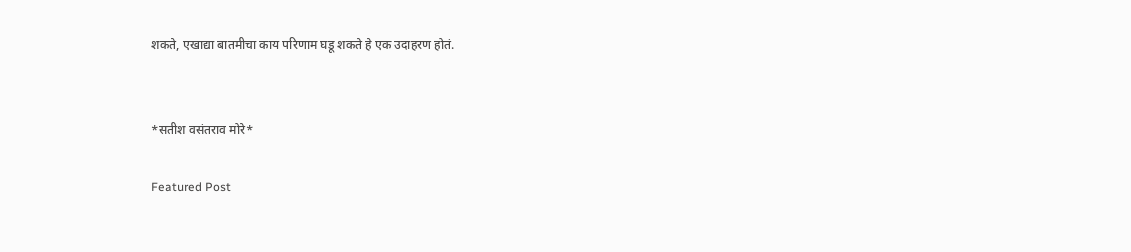शकते, एखाद्या बातमीचा काय परिणाम घडू शकते हे एक उदाहरण होतं.


*सतीश वसंतराव मोरे*

Featured Post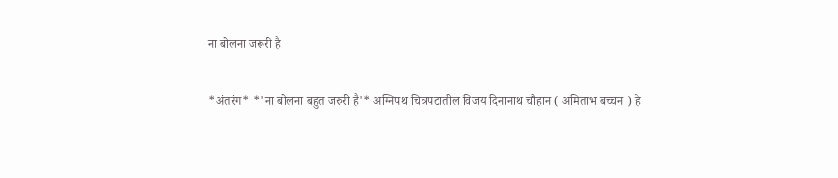ना बोलना जरूरी है

*अंतरंग* *'ना बोलना बहुत जरुरी है'* अग्निपथ चित्रपटातील विजय दिनानाथ चौहान ( अमिताभ बच्चन ) हे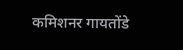कमिशनर गायतोंडे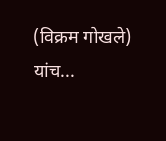(विक्रम गोखले) यांच...